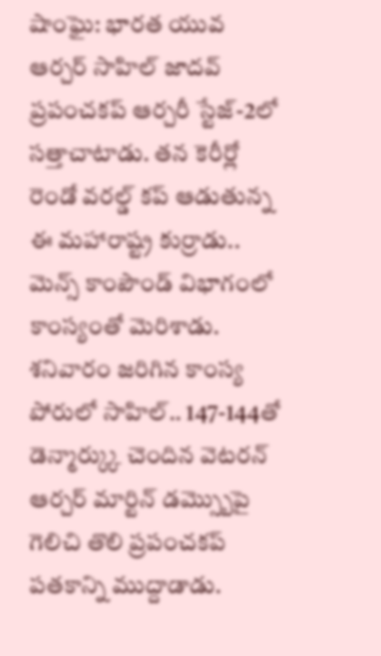షాంఘై: భారత యువ ఆర్చర్ సాహిల్ జాదవ్ ప్రపంచకప్ ఆర్చరీ స్టేజ్-2లో సత్తాచాటాడు. తన కెరీర్లో రెండో వరల్డ్ కప్ ఆడుతున్న ఈ మహారాష్ట్ర కుర్రాడు.. మెన్స్ కాంపౌండ్ విభాగంలో కాంస్యంతో మెరిశాడు. శనివారం జరిగిన కాంస్య పోరులో సాహిల్.. 147-144తో డెన్మార్క్కు చెందిన వెటరన్ ఆర్చర్ మార్టిన్ డమ్స్బొపై గెలిచి తొలి ప్రపంచకప్ పతకాన్ని ముద్దాడాడు.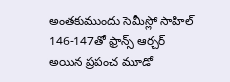అంతకుముందు సెమీస్లో సాహిల్ 146-147తో ఫ్రాన్స్ ఆర్చర్ అయిన ప్రపంచ మూడో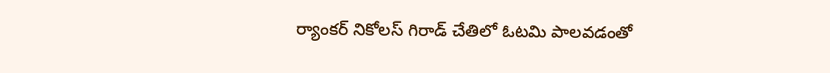ర్యాంకర్ నికోలస్ గిరాడ్ చేతిలో ఓటమి పాలవడంతో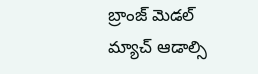బ్రాంజ్ మెడల్ మ్యాచ్ ఆడాల్సి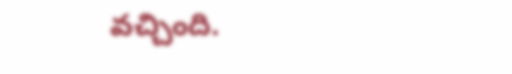వచ్చింది.